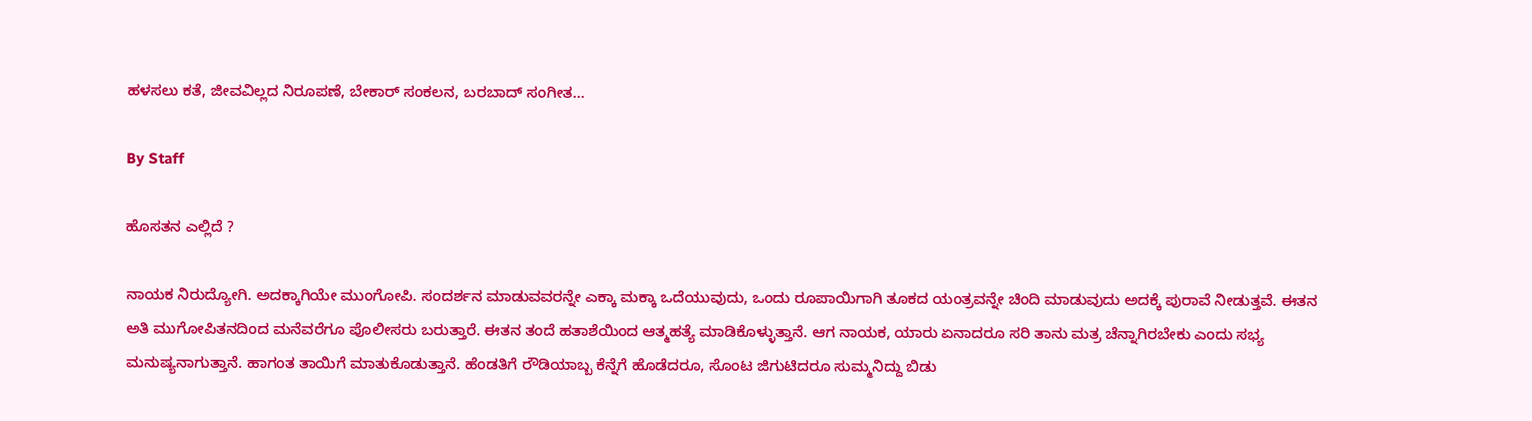ಹಳಸಲು ಕತೆ, ಜೀವವಿಲ್ಲದ ನಿರೂಪಣೆ, ಬೇಕಾರ್‌ ಸಂಕಲನ, ಬರಬಾದ್‌ ಸಂಗೀತ...

By Staff

ಹೊಸತನ ಎಲ್ಲಿದೆ ?

ನಾಯಕ ನಿರುದ್ಯೋಗಿ. ಅದಕ್ಕಾಗಿಯೇ ಮುಂಗೋಪಿ. ಸಂದರ್ಶನ ಮಾಡುವವರನ್ನೇ ಎಕ್ಕಾ ಮಕ್ಕಾ ಒದೆಯುವುದು, ಒಂದು ರೂಪಾಯಿಗಾಗಿ ತೂಕದ ಯಂತ್ರವನ್ನೇ ಚಿಂದಿ ಮಾಡುವುದು ಅದಕ್ಕೆ ಪುರಾವೆ ನೀಡುತ್ತವೆ. ಈತನ ಅತಿ ಮುಗೋಪಿತನದಿಂದ ಮನೆವರೆಗೂ ಪೊಲೀಸರು ಬರುತ್ತಾರೆ. ಈತನ ತಂದೆ ಹತಾಶೆಯಿಂದ ಆತ್ಮಹತ್ಯೆ ಮಾಡಿಕೊಳ್ಳುತ್ತಾನೆ. ಆಗ ನಾಯಕ, ಯಾರು ಏನಾದರೂ ಸರಿ ತಾನು ಮತ್ರ ಚೆನ್ನಾಗಿರಬೇಕು ಎಂದು ಸಭ್ಯ ಮನುಷ್ಯನಾಗುತ್ತಾನೆ. ಹಾಗಂತ ತಾಯಿಗೆ ಮಾತುಕೊಡುತ್ತಾನೆ. ಹೆಂಡತಿಗೆ ರೌಡಿಯಾಬ್ಬ ಕೆನ್ನೆಗೆ ಹೊಡೆದರೂ, ಸೊಂಟ ಜಿಗುಟಿದರೂ ಸುಮ್ಮನಿದ್ದು ಬಿಡು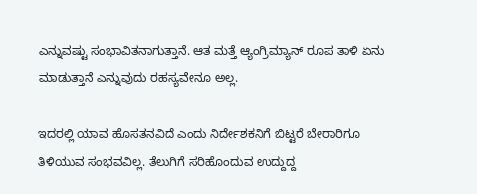ಎನ್ನುವಷ್ಟು ಸಂಭಾವಿತನಾಗುತ್ತಾನೆ. ಆತ ಮತ್ತೆ ಆ್ಯಂಗ್ರಿಮ್ಯಾನ್‌ ರೂಪ ತಾಳಿ ಏನು ಮಾಡುತ್ತಾನೆ ಎನ್ನುವುದು ರಹಸ್ಯವೇನೂ ಅಲ್ಲ.

ಇದರಲ್ಲಿ ಯಾವ ಹೊಸತನವಿದೆ ಎಂದು ನಿರ್ದೇಶಕನಿಗೆ ಬಿಟ್ಟರೆ ಬೇರಾರಿಗೂ ತಿಳಿಯುವ ಸಂಭವವಿಲ್ಲ. ತೆಲುಗಿಗೆ ಸರಿಹೊಂದುವ ಉದ್ದುದ್ದ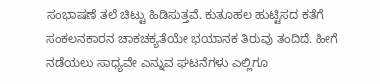ಸಂಭಾಷಣೆ ತಲೆ ಚಿಟ್ಟು ಹಿಡಿಸುತ್ತವೆ. ಕುತೂಹಲ ಹುಟ್ಟಿಸದ ಕತೆಗೆ ಸಂಕಲನಕಾರನ ಚಾಕಚಕ್ಯತೆಯೇ ಭಯಾನಕ ತಿರುವು ತಂದಿದೆ. ಹೀಗೆ ನಡೆಯಲು ಸಾಧ್ಯವೇ ಎನ್ನುವ ಘಟನೆಗಳು ಎಲ್ಲಿಗೂ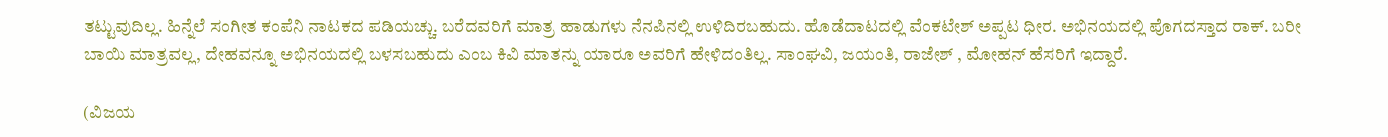ತಟ್ಟುವುದಿಲ್ಲ. ಹಿನ್ನೆಲೆ ಸಂಗೀತ ಕಂಪೆನಿ ನಾಟಕದ ಪಡಿಯಚ್ಚು. ಬರೆದವರಿಗೆ ಮಾತ್ರ ಹಾಡುಗಳು ನೆನಪಿನಲ್ಲಿ ಉಳಿದಿರಬಹುದು. ಹೊಡೆದಾಟದಲ್ಲಿ ವೆಂಕಟೇಶ್‌ ಅಪ್ಪಟ ಧೀರ. ಅಭಿನಯದಲ್ಲಿ ಪೊಗದಸ್ತಾದ ರಾಕ್‌. ಬರೀ ಬಾಯಿ ಮಾತ್ರವಲ್ಲ, ದೇಹವನ್ನೂ ಅಭಿನಯದಲ್ಲಿ ಬಳಸಬಹುದು ಎಂಬ ಕಿವಿ ಮಾತನ್ನು ಯಾರೂ ಅವರಿಗೆ ಹೇಳಿದಂತಿಲ್ಲ. ಸಾಂಘವಿ, ಜಯಂತಿ, ರಾಜೇಶ್‌ , ಮೋಹನ್‌ ಹೆಸರಿಗೆ ಇದ್ದಾರೆ.

(ವಿಜಯ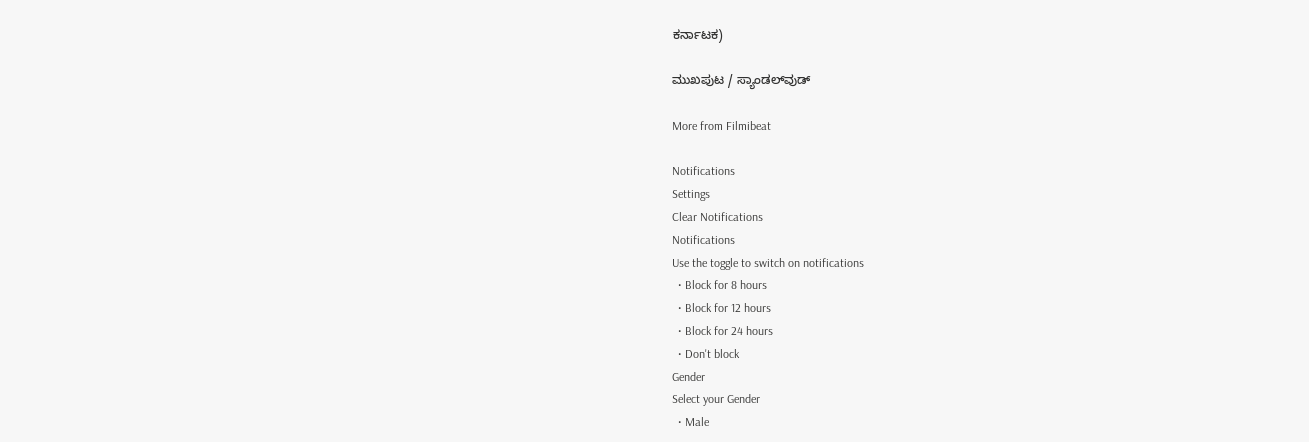ಕರ್ನಾಟಕ)

ಮುಖಪುಟ / ಸ್ಯಾಂಡಲ್‌ವುಡ್‌

More from Filmibeat

Notifications
Settings
Clear Notifications
Notifications
Use the toggle to switch on notifications
  • Block for 8 hours
  • Block for 12 hours
  • Block for 24 hours
  • Don't block
Gender
Select your Gender
  • Male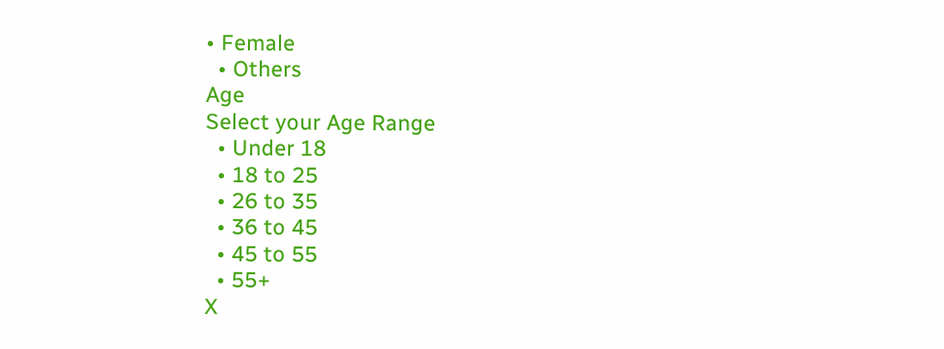• Female
  • Others
Age
Select your Age Range
  • Under 18
  • 18 to 25
  • 26 to 35
  • 36 to 45
  • 45 to 55
  • 55+
X